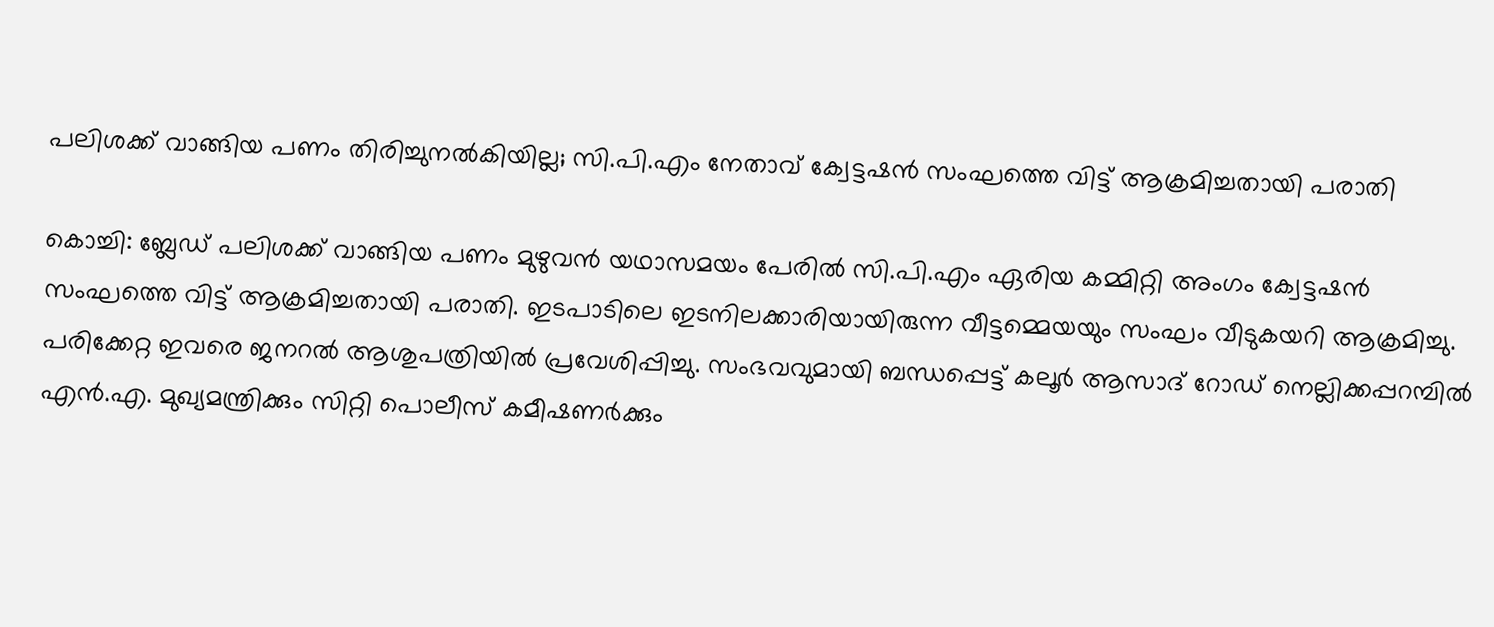പലിശക്ക് വാങ്ങിയ പണം തിരിച്ചുനൽകിയില്ല; സി.പി.എം നേതാവ് ക്വേട്ടഷൻ സംഘത്തെ വിട്ട് ആക്രമിച്ചതായി പരാതി

കൊച്ചി: ബ്ലേഡ് പലിശക്ക് വാങ്ങിയ പണം മുഴുവൻ യഥാസമയം പേരിൽ സി.പി.എം ഏരിയ കമ്മിറ്റി അംഗം ക്വേട്ടഷൻ സംഘത്തെ വിട്ട് ആക്രമിച്ചതായി പരാതി. ഇടപാടിലെ ഇടനിലക്കാരിയായിരുന്ന വീട്ടമ്മെയയും സംഘം വീടുകയറി ആക്രമിച്ചു. പരിക്കേറ്റ ഇവരെ ജനറൽ ആശുപത്രിയിൽ പ്രവേശിപ്പിച്ചു. സംഭവവുമായി ബന്ധപ്പെട്ട് കലൂർ ആസാദ് റോഡ് നെല്ലിക്കപ്പറമ്പിൽ എൻ.എ. മുഖ്യമന്ത്രിക്കും സിറ്റി പൊലീസ് കമീഷണർക്കും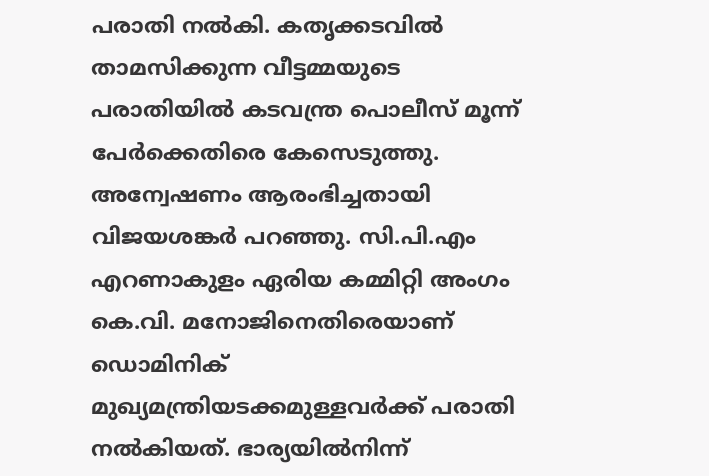പരാതി നൽകി. കതൃക്കടവിൽ താമസിക്കുന്ന വീട്ടമ്മയുടെ പരാതിയിൽ കടവന്ത്ര പൊലീസ് മൂന്ന് പേർക്കെതിരെ കേസെടുത്തു. അന്വേഷണം ആരംഭിച്ചതായി വിജയശങ്കർ പറഞ്ഞു. സി.പി.എം എറണാകുളം ഏരിയ കമ്മിറ്റി അംഗം കെ.വി. മനോജിനെതിരെയാണ് ഡൊമിനിക് മുഖ്യമന്ത്രിയടക്കമുള്ളവർക്ക് പരാതി നൽകിയത്. ഭാര്യയിൽനിന്ന്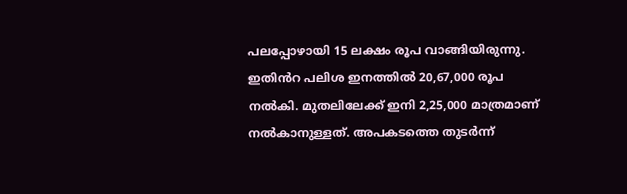പലപ്പോഴായി 15 ലക്ഷം രൂപ വാങ്ങിയിരുന്നു. ഇതിൻറ പലിശ ഇനത്തിൽ 20,67,000 രൂപ നൽകി. മുതലിലേക്ക് ഇനി 2,25,000 മാത്രമാണ് നൽകാനുള്ളത്. അപകടത്തെ തുടർന്ന്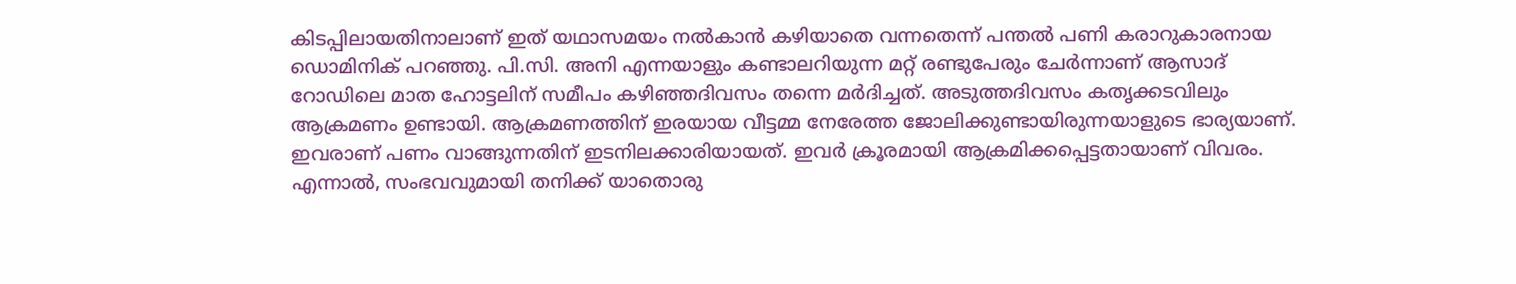കിടപ്പിലായതിനാലാണ് ഇത് യഥാസമയം നൽകാൻ കഴിയാതെ വന്നതെന്ന് പന്തൽ പണി കരാറുകാരനായ ഡൊമിനിക് പറഞ്ഞു. പി.സി. അനി എന്നയാളും കണ്ടാലറിയുന്ന മറ്റ് രണ്ടുപേരും ചേർന്നാണ് ആസാദ് റോഡിലെ മാത ഹോട്ടലിന് സമീപം കഴിഞ്ഞദിവസം തന്നെ മർദിച്ചത്. അടുത്തദിവസം കതൃക്കടവിലും ആക്രമണം ഉണ്ടായി. ആക്രമണത്തിന് ഇരയായ വീട്ടമ്മ നേരേത്ത ജോലിക്കുണ്ടായിരുന്നയാളുടെ ഭാര്യയാണ്. ഇവരാണ് പണം വാങ്ങുന്നതിന് ഇടനിലക്കാരിയായത്. ഇവർ ക്രൂരമായി ആക്രമിക്കപ്പെട്ടതായാണ് വിവരം. എന്നാൽ, സംഭവവുമായി തനിക്ക് യാതൊരു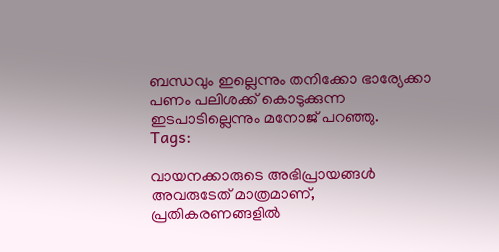ബന്ധവും ഇല്ലെന്നും തനിക്കോ ഭാര്യേക്കാ പണം പലിശക്ക് കൊടുക്കുന്ന ഇടപാടില്ലെന്നും മനോജ് പറഞ്ഞു.
Tags:

വായനക്കാരുടെ അഭിപ്രായങ്ങള്‍ അവരുടേത് മാത്രമാണ്, പ്രതികരണങ്ങളിൽ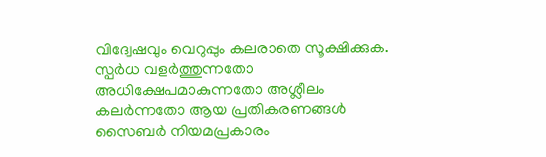വിദ്വേഷവും വെറുപ്പും കലരാതെ സൂക്ഷിക്കുക. സ്പർധ വളർത്തുന്നതോ അധിക്ഷേപമാകുന്നതോ അശ്ലീലം കലർന്നതോ ആയ പ്രതികരണങ്ങൾ സൈബർ നിയമപ്രകാരം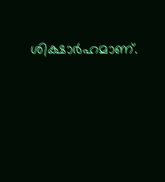ശിക്ഷാർഹമാണ്.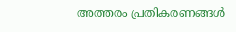അത്തരം പ്രതികരണങ്ങൾ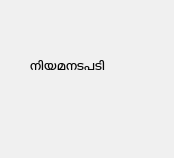നിയമനടപടി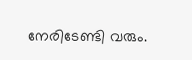നേരിടേണ്ടി വരും.